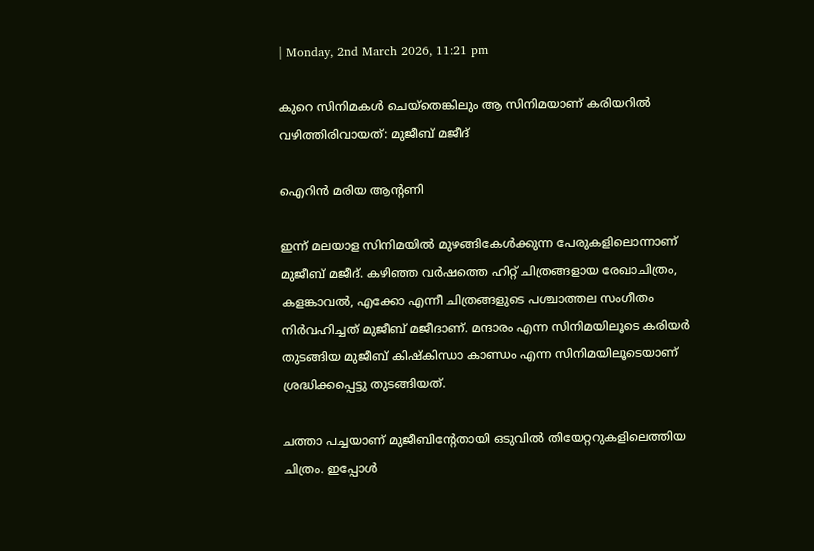| Monday, 2nd March 2026, 11:21 pm

കുറെ സിനിമകള്‍ ചെയ്‌തെങ്കിലും ആ സിനിമയാണ് കരിയറില്‍ വഴിത്തിരിവായത്: മുജീബ് മജീദ്

ഐറിന്‍ മരിയ ആന്റണി

ഇന്ന് മലയാള സിനിമയില്‍ മുഴങ്ങികേള്‍ക്കുന്ന പേരുകളിലൊന്നാണ് മുജീബ് മജീദ്. കഴിഞ്ഞ വര്‍ഷത്തെ ഹിറ്റ് ചിത്രങ്ങളായ രേഖാചിത്രം, കളങ്കാവല്‍, എക്കോ എന്നീ ചിത്രങ്ങളുടെ പശ്ചാത്തല സംഗീതം നിര്‍വഹിച്ചത് മുജീബ് മജീദാണ്. മന്ദാരം എന്ന സിനിമയിലൂടെ കരിയര്‍ തുടങ്ങിയ മുജീബ് കിഷ്‌കിന്ധാ കാണ്ഡം എന്ന സിനിമയിലൂടെയാണ് ശ്രദ്ധിക്കപ്പെട്ടു തുടങ്ങിയത്.

ചത്താ പച്ചയാണ് മുജീബിന്റേതായി ഒടുവില്‍ തിയേറ്ററുകളിലെത്തിയ ചിത്രം. ഇപ്പോള്‍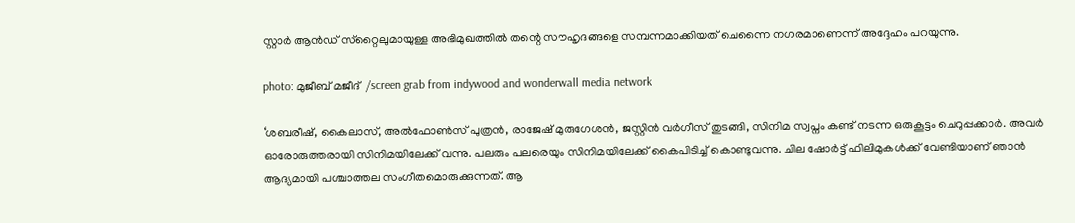സ്റ്റാര്‍ ആന്‍ഡ് സ്‌റ്റൈലുമായുള്ള അഭിമുഖത്തില്‍ തന്റെ സൗഹൃദങ്ങളെ സമ്പന്നമാക്കിയത് ചെന്നൈ നഗരമാണെന്ന് അദ്ദേഹം പറയുന്നു.

photo: മുജീബ് മജീദ്  /screen grab from indywood and wonderwall media network

‘ശബരീഷ്, കൈലാസ്, അല്‍ഫോണ്‍സ് പുത്രന്‍, രാജേഷ് മുരുഗേശന്‍, ജസ്റ്റിന്‍ വര്‍ഗീസ് തുടങ്ങി, സിനിമ സ്വപ്നം കണ്ട് നടന്ന ഒരുകൂട്ടം ചെറുപ്പക്കാര്‍. അവര്‍ ഓരോരുത്തരായി സിനിമയിലേക്ക് വന്നു. പലരും പലരെയും സിനിമയിലേക്ക് കൈപിടിച്ച് കൊണ്ടുവന്നു. ചില ഷോര്‍ട്ട് ഫിലിമുകള്‍ക്ക് വേണ്ടിയാണ് ഞാന്‍ ആദ്യമായി പശ്ചാത്തല സംഗീതമൊരുക്കുന്നത്. ആ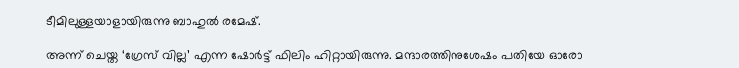ടീമിലുള്ളയാളായിരുന്നു ബാഹുല്‍ രമേഷ്.

അന്ന് ചെയ്ത ‘ഗ്രേസ് വില്ല’ എന്ന ഷോര്‍ട്ട് ഫിലിം ഹിറ്റായിരുന്നു. മന്ദാരത്തിനുശേഷം പതിയേ ഓരോ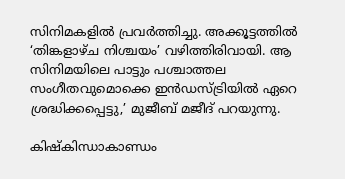സിനിമകളില്‍ പ്രവര്‍ത്തിച്ചു. അക്കൂട്ടത്തില്‍ ‘തിങ്കളാഴ്ച നിശ്ചയം’ വഴിത്തിരിവായി. ആ സിനിമയിലെ പാട്ടും പശ്ചാത്തല സംഗീതവുമൊക്കെ ഇന്‍ഡസ്ട്രിയില്‍ ഏറെ ശ്രദ്ധിക്കപ്പെട്ടു,’ മുജീബ് മജീദ് പറയുന്നു.

കിഷ്‌കിന്ധാകാണ്ഡം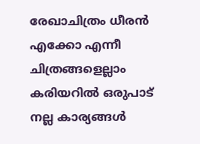രേഖാചിത്രം ധീരന്‍ എക്കോ എന്നീ ചിത്രങ്ങളെല്ലാം കരിയറില്‍ ഒരുപാട് നല്ല കാര്യങ്ങള്‍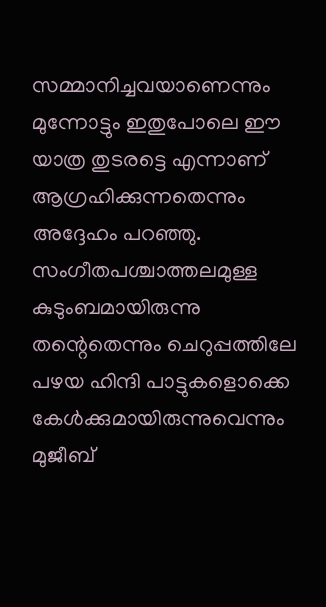സമ്മാനിച്ചവയാണെന്നും മുന്നോട്ടും ഇതുപോലെ ഈ യാത്ര തുടരട്ടെ എന്നാണ് ആഗ്രഹിക്കുന്നതെന്നും അദ്ദേഹം പറഞ്ഞു. സംഗീതപശ്ചാത്തലമുള്ള കുടുംബമായിരുന്നു തന്റെതെന്നും ചെറുപ്പത്തിലേ പഴയ ഹിന്ദി പാട്ടുകളൊക്കെ കേള്‍ക്കുമായിരുന്നുവെന്നും മുജീബ്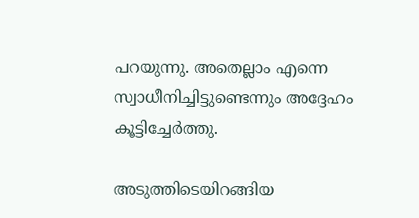പറയുന്നു. അതെല്ലാം എന്നെ സ്വാധീനിച്ചിട്ടുണ്ടെന്നും അദ്ദേഹം കൂട്ടിച്ചേര്‍ത്തു.

അടുത്തിടെയിറങ്ങിയ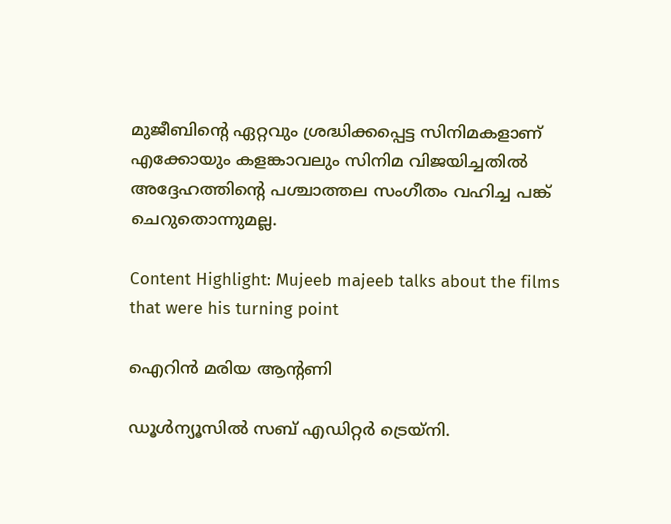മുജീബിന്റെ ഏറ്റവും ശ്രദ്ധിക്കപ്പെട്ട സിനിമകളാണ് എക്കോയും കളങ്കാവലും സിനിമ വിജയിച്ചതില്‍ അദ്ദേഹത്തിന്റെ പശ്ചാത്തല സംഗീതം വഹിച്ച പങ്ക് ചെറുതൊന്നുമല്ല.

Content Highlight: Mujeeb majeeb talks about the films that were his turning point

ഐറിന്‍ മരിയ ആന്റണി

ഡൂള്‍ന്യൂസില്‍ സബ് എഡിറ്റര്‍ ട്രെയ്‌നി.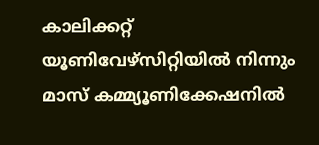കാലിക്കറ്റ് യൂണിവേഴ്‌സിറ്റിയില്‍ നിന്നും മാസ് കമ്മ്യൂണിക്കേഷനില്‍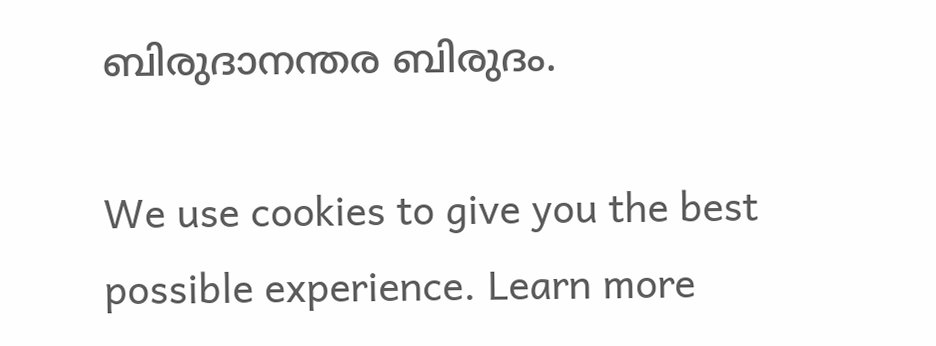ബിരുദാനന്തര ബിരുദം.

We use cookies to give you the best possible experience. Learn more